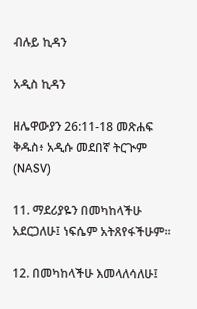ብሉይ ኪዳን

አዲስ ኪዳን

ዘሌዋውያን 26:11-18 መጽሐፍ ቅዱስ፥ አዲሱ መደበኛ ትርጒም (NASV)

11. ማደሪያዬን በመካከላችሁ አደርጋለሁ፤ ነፍሴም አትጸየፋችሁም።

12. በመካከላችሁ እመላለሳለሁ፤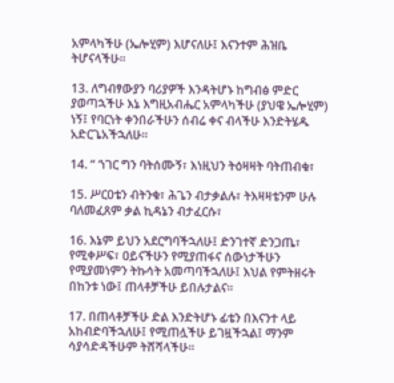አምላካችሁ (ኤሎሂም) እሆናለሁ፤ እናንተም ሕዝቤ ትሆናላችሁ።

13. ለግብፃውያን ባሪያዎች እንዳትሆኑ ከግብፅ ምድር ያወጣኋችሁ እኔ እግዚአብሔር አምላካችሁ (ያህዌ ኤሎሂም) ነኝ፤ የባርነት ቀንበራችሁን ሰብሬ ቀና ብላችሁ እንድትሄዱ አድርጌአችኋለሁ።

14. “ ‘ነገር ግን ባትሰሙኝ፣ እነዚህን ትዕዛዛት ባትጠብቁ፣

15. ሥርዐቴን ብትንቁ፣ ሕጌን ብታቃልሉ፣ ትእዛዛቴንም ሁሉ ባለመፈጸም ቃል ኪዳኔን ብታፈርሱ፣

16. እኔም ይህን አደርግባችኋለሁ፤ ድንገተኛ ድንጋጤ፣ የሚቀሥፍ፣ ዐይናችሁን የሚያጠፋና ሰውነታችሁን የሚያመነምን ትኩሳት አመጣባችኋለሁ፤ እህል የምትዘሩት በከንቱ ነው፤ ጠላቶቻችሁ ይበሉታልና።

17. በጠላቶቻችሁ ድል እንድትሆኑ ፊቴን በእናንተ ላይ አከብድባችኋለሁ፤ የሚጠሏችሁ ይገዟችኋል፤ ማንም ሳያሳድዳችሁም ትሸሻላችሁ።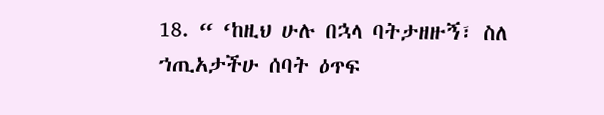18. “ ‘ከዚህ ሁሉ በኋላ ባትታዘዙኝ፣ ስለ ኀጢአታችሁ ሰባት ዕጥፍ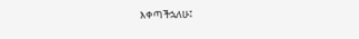እቀጣችኋለሁ፤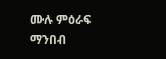ሙሉ ምዕራፍ ማንበብ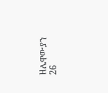ዘሌዋውያን 26